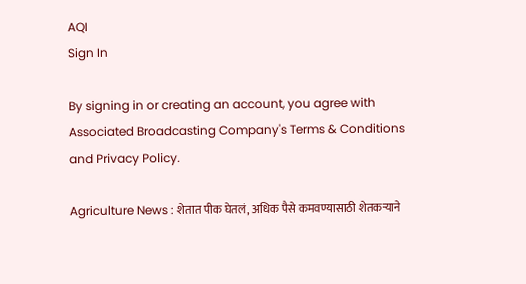AQI
Sign In

By signing in or creating an account, you agree with Associated Broadcasting Company's Terms & Conditions and Privacy Policy.

Agriculture News : शेतात पीक घेतलं, अधिक पैसे कमवण्यासाठी शेतकऱ्याने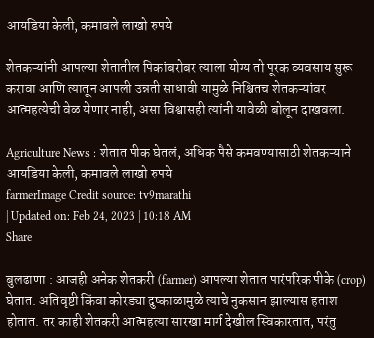आयडिया केली, कमावले लाखो रुपये

शेतकऱ्यांनी आपल्या शेतातील पिकांबरोबर त्याला योग्य तो पूरक व्यवसाय सुरू करावा आणि त्यातून आपली उन्नती साधावी यामुळे निश्चितच शेतकऱ्यांवर आत्महत्येची वेळ येणार नाही, असा विश्वासही त्यांनी यावेळी बोलून दाखवला.

Agriculture News : शेतात पीक घेतलं, अधिक पैसे कमवण्यासाठी शेतकऱ्याने आयडिया केली, कमावले लाखो रुपये
farmerImage Credit source: tv9marathi
| Updated on: Feb 24, 2023 | 10:18 AM
Share

बुलढाणा : आजही अनेक शेतकरी (farmer) आपल्या शेतात पारंपरिक पीके (crop) घेतात. अतिवृष्टी किंवा कोरड्या दुष्काळामुळे त्याचे नुकसान झाल्यास हताश होतात. तर काही शेतकरी आत्महत्या सारखा मार्ग देखील स्विकारतात, परंतु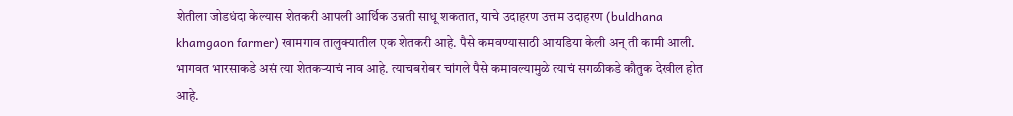शेतीला जोडधंदा केल्यास शेतकरी आपली आर्थिक उन्नती साधू शकतात, याचे उदाहरण उत्तम उदाहरण (buldhana khamgaon farmer) खामगाव तालुक्यातील एक शेतकरी आहे. पैसे कमवण्यासाठी आयडिया केली अन् ती कामी आली. भागवत भारसाकडे असं त्या शेतकऱ्याचं नाव आहे. त्याचबरोबर चांगले पैसे कमावल्यामुळे त्याचं सगळीकडे कौतुक देखील होत आहे.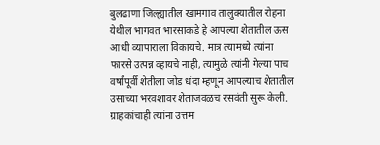बुलढाणा जिल्ह्यातील खामगाव तालुक्यातील रोहना येथील भागवत भारसाकडे हे आपल्या शेतातील ऊस आधी व्यापाराला विकायचे. मात्र त्यामध्ये त्यांना फारसे उत्पन्न व्हायचे नाही, त्यामुळे त्यांनी गेल्या पाच वर्षांपूर्वी शेतीला जोड धंदा म्हणून आपल्याच शेतातील उसाच्या भरवशावर शेताजवळच रसवंती सुरू केली. ग्राहकांचाही त्यांना उत्तम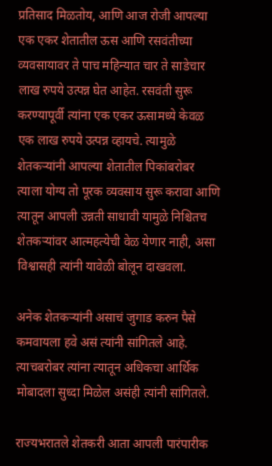प्रतिसाद मिळतोय, आणि आज रोजी आपल्या एक एकर शेतातील ऊस आणि रसवंतीच्या व्यवसायावर ते पाच महिन्यात चार ते साडेचार लाख रुपये उत्पन्न घेत आहेत. रसवंती सुरू करण्यापूर्वी त्यांना एक एकर ऊसामध्ये केवळ एक लाख रुपये उत्पन्न व्हायचे. त्यामुळे शेतकऱ्यांनी आपल्या शेतातील पिकांबरोबर त्याला योग्य तो पूरक व्यवसाय सुरू करावा आणि त्यातून आपली उन्नती साधावी यामुळे निश्चितच शेतकऱ्यांवर आत्महत्येची वेळ येणार नाही, असा विश्वासही त्यांनी यावेळी बोलून दाखवला.

अनेक शेतकऱ्यांनी असाचं जुगाड करुन पैसे कमवायला हवे असं त्यांनी सांगितले आहे. त्याचबरोबर त्यांना त्यातून अधिकचा आर्थिक मोबादला सुध्दा मिळेल असंही त्यांनी सांगितले.

राज्यभरातले शेतकरी आता आपली पारंपारीक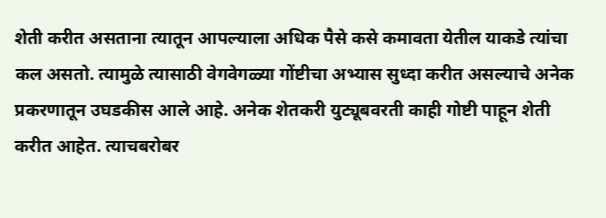शेती करीत असताना त्यातून आपल्याला अधिक पैसे कसे कमावता येतील याकडे त्यांचा कल असतो. त्यामुळे त्यासाठी वेगवेगळ्या गोंष्टीचा अभ्यास सुध्दा करीत असल्याचे अनेक प्रकरणातून उघडकीस आले आहे. अनेक शेतकरी युट्यूबवरती काही गोष्टी पाहून शेती करीत आहेत. त्याचबरोबर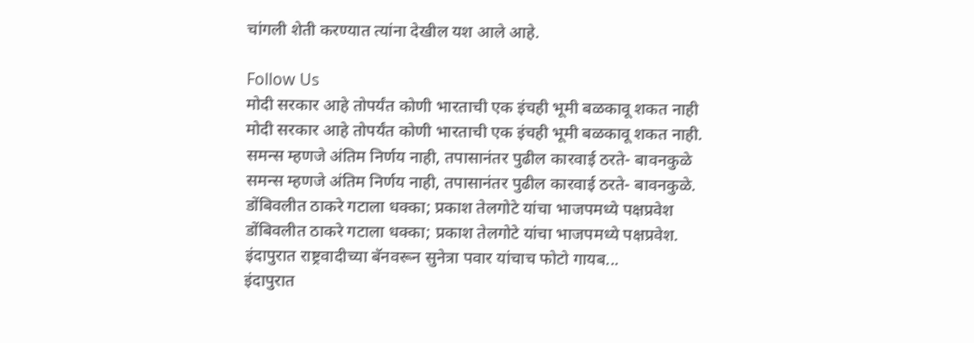चांगली शेती करण्यात त्यांना देखील यश आले आहे.

Follow Us
मोदी सरकार आहे तोपर्यंत कोणी भारताची एक इंचही भूमी बळकावू शकत नाही
मोदी सरकार आहे तोपर्यंत कोणी भारताची एक इंचही भूमी बळकावू शकत नाही.
समन्स म्हणजे अंतिम निर्णय नाही, तपासानंतर पुढील कारवाई ठरते- बावनकुळे
समन्स म्हणजे अंतिम निर्णय नाही, तपासानंतर पुढील कारवाई ठरते- बावनकुळे.
डोंबिवलीत ठाकरे गटाला धक्का; प्रकाश तेलगोटे यांचा भाजपमध्ये पक्षप्रवेश
डोंबिवलीत ठाकरे गटाला धक्का; प्रकाश तेलगोटे यांचा भाजपमध्ये पक्षप्रवेश.
इंदापुरात राष्ट्रवादीच्या बॅनवरून सुनेत्रा पवार यांचाच फोटो गायब...
इंदापुरात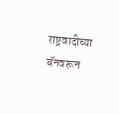राष्ट्रवादीच्या बॅनवरून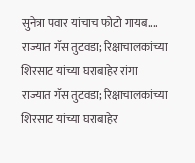सुनेत्रा पवार यांचाच फोटो गायब....
राज्यात गॅस तुटवडा; रिक्षाचालकांच्या शिरसाट यांच्या घराबाहेर रांगा
राज्यात गॅस तुटवडा; रिक्षाचालकांच्या शिरसाट यांच्या घराबाहेर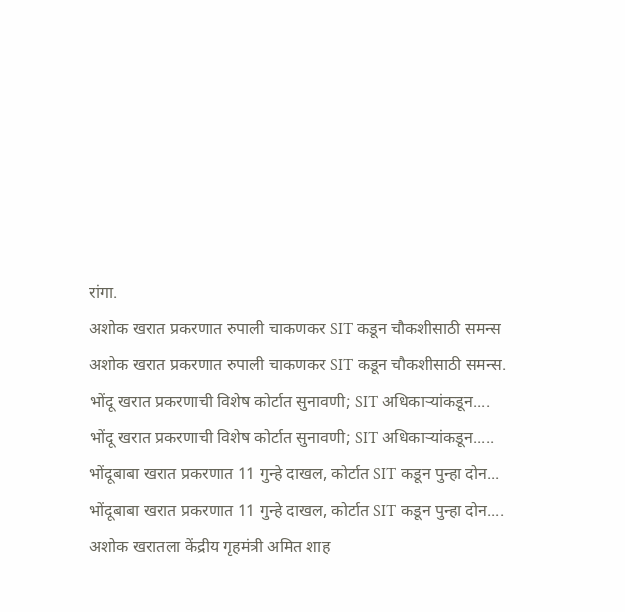रांगा.
अशोक खरात प्रकरणात रुपाली चाकणकर SIT कडून चौकशीसाठी समन्स
अशोक खरात प्रकरणात रुपाली चाकणकर SIT कडून चौकशीसाठी समन्स.
भोंदू खरात प्रकरणाची विशेष कोर्टात सुनावणी; SIT अधिकाऱ्यांकडून....
भोंदू खरात प्रकरणाची विशेष कोर्टात सुनावणी; SIT अधिकाऱ्यांकडून.....
भोंदूबाबा खरात प्रकरणात 11 गुन्हे दाखल, कोर्टात SIT कडून पुन्हा दोन...
भोंदूबाबा खरात प्रकरणात 11 गुन्हे दाखल, कोर्टात SIT कडून पुन्हा दोन....
अशोक खरातला केंद्रीय गृहमंत्री अमित शाह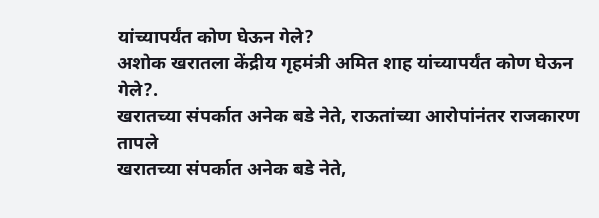यांच्यापर्यंत कोण घेऊन गेले?
अशोक खरातला केंद्रीय गृहमंत्री अमित शाह यांच्यापर्यंत कोण घेऊन गेले?.
खरातच्या संपर्कात अनेक बडे नेते, राऊतांच्या आरोपांनंतर राजकारण तापले
खरातच्या संपर्कात अनेक बडे नेते,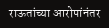राऊतांच्या आरोपांनंतर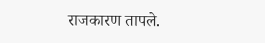राजकारण तापले.